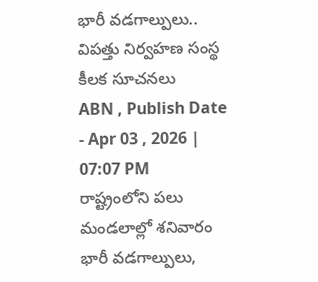భారీ వడగాల్పులు.. విపత్తు నిర్వహణ సంస్థ కీలక సూచనలు
ABN , Publish Date - Apr 03 , 2026 | 07:07 PM
రాష్ట్రంలోని పలు మండలాల్లో శనివారం భారీ వడగాల్పులు,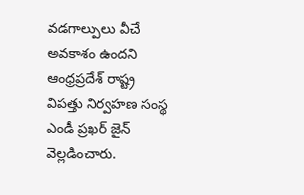వడగాల్పులు వీచే అవకాశం ఉందని ఆంధ్రప్రదేశ్ రాష్ట్ర విపత్తు నిర్వహణ సంస్థ ఎండీ ప్రఖర్ జైన్ వెల్లడించారు.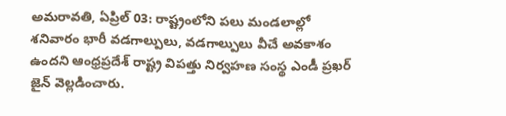అమరావతి, ఏప్రిల్ 03: రాష్ట్రంలోని పలు మండలాల్లో శనివారం భారీ వడగాల్పులు, వడగాల్పులు వీచే అవకాశం ఉందని ఆంధ్రప్రదేశ్ రాష్ట్ర విపత్తు నిర్వహణ సంస్థ ఎండీ ప్రఖర్ జైన్ వెల్లడించారు.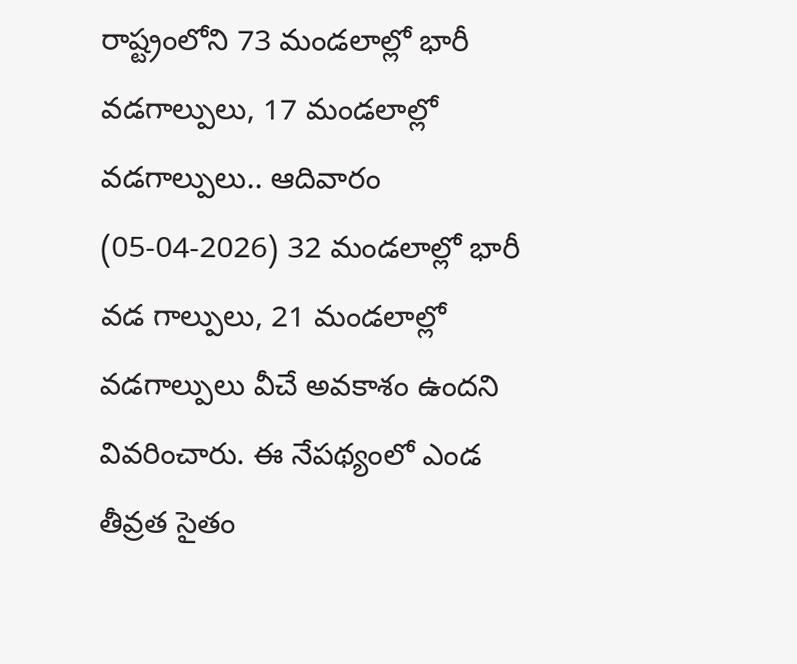రాష్ట్రంలోని 73 మండలాల్లో భారీ వడగాల్పులు, 17 మండలాల్లో వడగాల్పులు.. ఆదివారం (05-04-2026) 32 మండలాల్లో భారీ వడ గాల్పులు, 21 మండలాల్లో వడగాల్పులు వీచే అవకాశం ఉందని వివరించారు. ఈ నేపథ్యంలో ఎండ తీవ్రత సైతం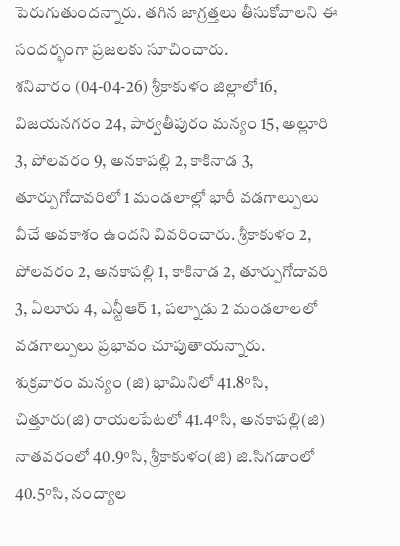పెరుగుతుందన్నారు. తగిన జాగ్రత్తలు తీసుకోవాలని ఈ సందర్భంగా ప్రజలకు సూచించారు.
శనివారం (04-04-26) శ్రీకాకుళం జిల్లాలో16, విజయనగరం 24, పార్వతీపురం మన్యం 15, అల్లూరి 3, పోలవరం 9, అనకాపల్లి 2, కాకినాడ 3, తూర్పుగోదావరిలో 1 మండలాల్లో భారీ వడగాల్పులు వీచే అవకాశం ఉందని వివరించారు. శ్రీకాకుళం 2, పోలవరం 2, అనకాపల్లి 1, కాకినాడ 2, తూర్పుగోదావరి 3, ఏలూరు 4, ఎన్టీఆర్ 1, పల్నాడు 2 మండలాలలో వడగాల్పులు ప్రభావం చూపుతాయన్నారు.
శుక్రవారం మన్యం (జి) భామినిలో 41.8°సి, చిత్తూరు(జి) రాయలపేటలో 41.4°సి, అనకాపల్లి(జి) నాతవరంలో 40.9°సి, శ్రీకాకుళం(జి) జి.సిగడాంలో 40.5°సి, నంద్యాల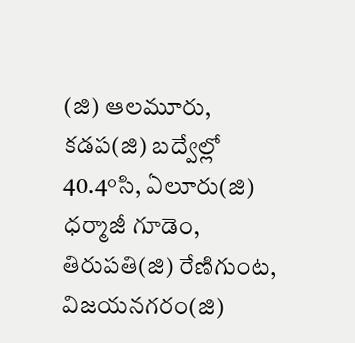(జి) ఆలమూరు, కడప(జి) బద్వేల్లో 40.4°సి, ఏలూరు(జి) ధర్మాజీ గూడెం, తిరుపతి(జి) రేణిగుంట, విజయనగరం(జి)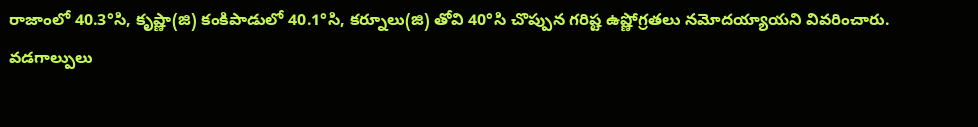రాజాంలో 40.3°సి, కృష్ణా(జి) కంకిపాడులో 40.1°సి, కర్నూలు(జి) తోవి 40°సి చొప్పున గరిష్ట ఉష్ణోగ్రతలు నమోదయ్యాయని వివరించారు.
వడగాల్పులు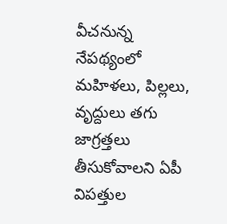వీచనున్న నేపథ్యంలో మహిళలు, పిల్లలు, వృద్దులు తగు జాగ్రత్తలు తీసుకోవాలని ఏపీ విపత్తుల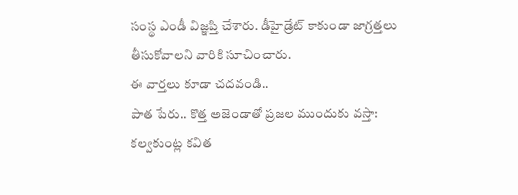సంస్థ ఎండీ విజ్ఞప్తి చేశారు. డీహైడ్రేట్ కాకుండా జాగ్రత్తలు తీసుకోవాలని వారికి సూచించారు.
ఈ వార్తలు కూడా చదవండి..
పాత పేరు.. కొత్త అజెండాతో ప్రజల ముందుకు వస్తా: కల్వకుంట్ల కవిత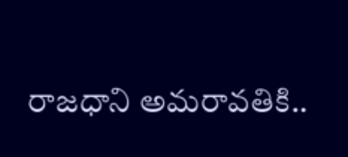రాజధాని అమరావతికి..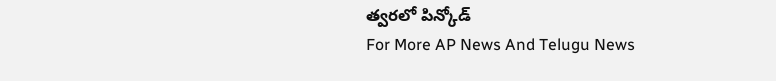త్వరలో పిన్కోడ్
For More AP News And Telugu News